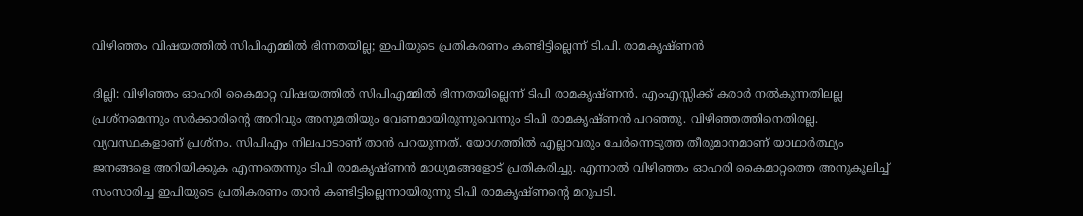വിഴിഞ്ഞം വിഷയത്തിൽ സിപിഎമ്മിൽ ഭിന്നതയില്ല; ഇപിയുടെ പ്രതികരണം കണ്ടിട്ടില്ലെന്ന് ടി.പി. രാമകൃഷ്ണൻ

ദില്ലി: വിഴിഞ്ഞം ഓഹരി കൈമാറ്റ വിഷയത്തിൽ സിപിഎമ്മിൽ ഭിന്നതയില്ലെന്ന് ടിപി രാമകൃഷ്ണൻ. എംഎസ്സിക്ക് കരാർ നൽകുന്നതിലല്ല പ്രശ്നമെന്നും സർക്കാരിൻ്റെ അറിവും അനുമതിയും വേണമായിരുന്നുവെന്നും ടിപി രാമകൃഷ്ണൻ പറഞ്ഞു. വിഴിഞ്ഞത്തിനെതിരല്ല. വ്യവസ്ഥകളാണ് പ്രശ്നം. സിപിഎം നിലപാടാണ് താൻ പറയുന്നത്. യോഗത്തിൽ എല്ലാവരും ചേർന്നെടുത്ത തീരുമാനമാണ് യാഥാർത്ഥ്യം ജനങ്ങളെ അറിയിക്കുക എന്നതെന്നും ടിപി രാമകൃഷ്ണൻ മാധ്യമങ്ങളോട് പ്രതികരിച്ചു. എന്നാൽ വിഴിഞ്ഞം ഓഹരി കൈമാറ്റത്തെ അനുകൂലിച്ച് സംസാരിച്ച ഇപിയുടെ പ്രതികരണം താൻ കണ്ടിട്ടില്ലെന്നായിരുന്നു ടിപി രാമകൃഷ്ണൻ്റെ മറുപടി.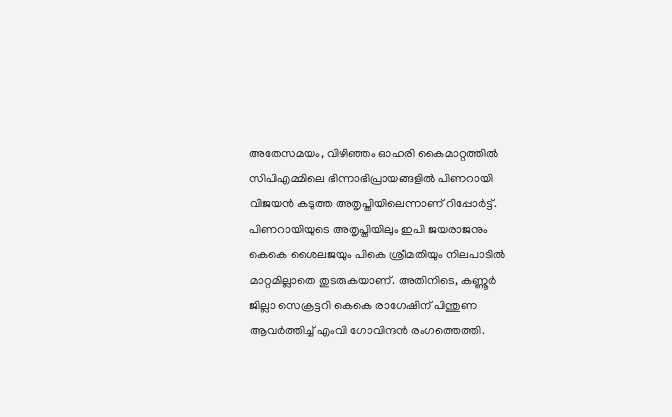അതേസമയം, വിഴിഞ്ഞം ഓഹരി കൈമാറ്റത്തിൽ സിപിഎമ്മിലെ ഭിന്നാഭിപ്രായങ്ങളിൽ പിണറായി വിജയൻ കടുത്ത അതൃപ്തിയിലെന്നാണ് റിപ്പോർട്ട്. പിണറായിയുടെ അതൃപ്തിയിലും ഇപി ജയരാജനും കെകെ ശൈലജയും പികെ ശ്രീമതിയും നിലപാടിൽ മാറ്റമില്ലാതെ തുടരുകയാണ്. അതിനിടെ, കണ്ണൂർ ജില്ലാ സെക്രട്ടറി കെകെ രാഗേഷിന് പിന്തുണ ആവർത്തിച്ച് എംവി ഗോവിന്ദൻ രംഗത്തെത്തി.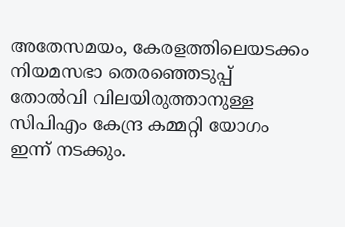അതേസമയം, കേരളത്തിലെയടക്കം നിയമസഭാ തെരഞ്ഞെടുപ്പ് തോൽവി വിലയിരുത്താനുള്ള സിപിഎം കേന്ദ്ര കമ്മറ്റി യോഗം ഇന്ന് നടക്കും.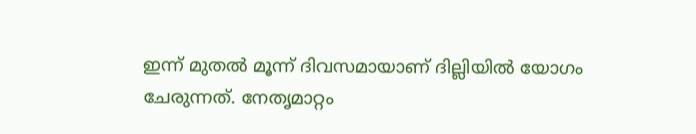ഇന്ന് മുതൽ മൂന്ന് ദിവസമായാണ് ദില്ലിയിൽ യോഗം ചേരുന്നത്. നേതൃമാറ്റം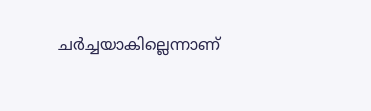ചർച്ചയാകില്ലെന്നാണ്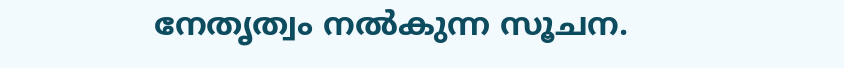നേതൃത്വം നൽകുന്ന സൂചന.